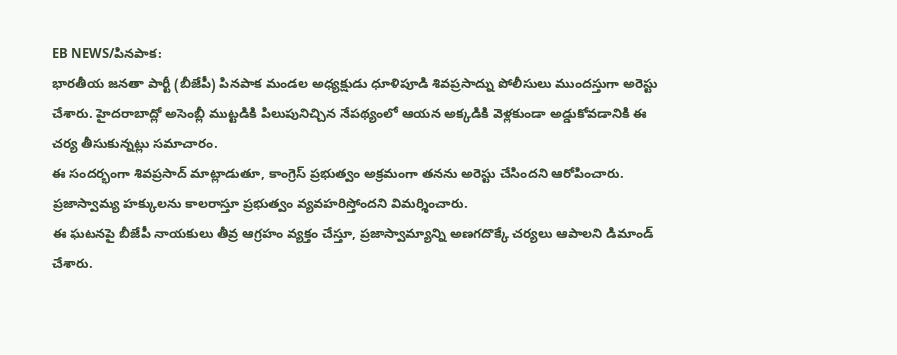EB NEWS/పినపాక:
భారతీయ జనతా పార్టీ (బీజేపీ) పినపాక మండల అధ్యక్షుడు ధూళిపూడి శివప్రసాద్ను పోలీసులు ముందస్తుగా అరెస్టు చేశారు. హైదరాబాద్లో అసెంబ్లీ ముట్టడికి పిలుపునిచ్చిన నేపథ్యంలో ఆయన అక్కడికి వెళ్లకుండా అడ్డుకోవడానికి ఈ చర్య తీసుకున్నట్లు సమాచారం.
ఈ సందర్భంగా శివప్రసాద్ మాట్లాడుతూ, కాంగ్రెస్ ప్రభుత్వం అక్రమంగా తనను అరెస్టు చేసిందని ఆరోపించారు. ప్రజాస్వామ్య హక్కులను కాలరాస్తూ ప్రభుత్వం వ్యవహరిస్తోందని విమర్శించారు.
ఈ ఘటనపై బీజేపీ నాయకులు తీవ్ర ఆగ్రహం వ్యక్తం చేస్తూ, ప్రజాస్వామ్యాన్ని అణగదొక్కే చర్యలు ఆపాలని డిమాండ్ చేశారు.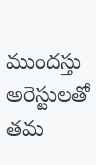ముందస్తు అరెస్టులతో తమ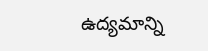ఉద్యమాన్ని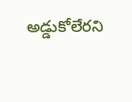అడ్డుకోలేరని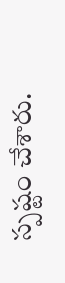స్పష్టం చేశారు.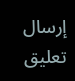إرسال تعليق